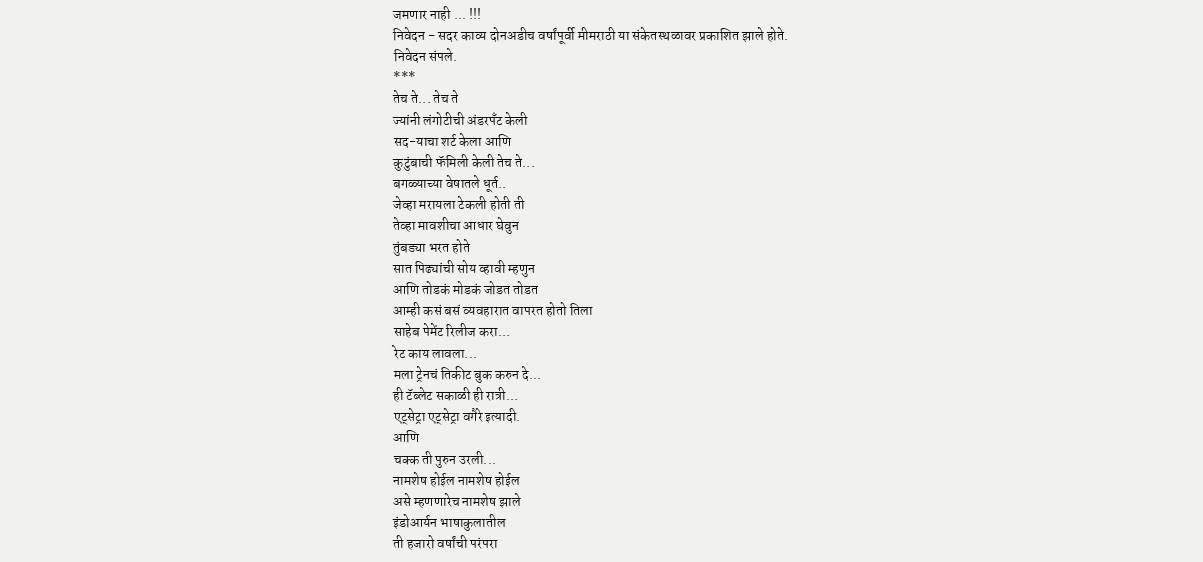जमणार नाही ... !!!
निवेदन - सदर काव्य दोनअडीच वर्षांपूर्वी मीमराठी या संकेतस्थळावर प्रकाशित झाले होते.
निवेदन संपले.
***
तेच ते... तेच ते
ज्यांनी लंगोटीची अंडरपँट केली
सद-याचा शर्ट केला आणि
कुटुंबाची फॅमिली केली तेच ते...
बगळ्याच्या वेषातले धूर्त..
जेव्हा मरायला टेकली होती ती
तेव्हा मावशीचा आधार घेवुन
तुंबड्या भरत होते
सात पिढ्यांची सोय व्हावी म्हणुन
आणि तोडकं मोडकं जोडत तोडत
आम्ही कसं बसं व्यवहारात वापरत होतो तिला
साहेब पेमेंट रिलीज करा...
रेट काय लावला...
मला ट्रेनचं तिकीट बुक करुन दे...
ही टॅब्लेट सकाळी ही रात्री...
एट्सेट्रा एट्सेट्रा वगैरे इत्यादी.
आणि
चक्क ती पुरुन उरली...
नामशेष होईल नामशेष होईल
असे म्हणणारेच नामशेष झाले
इंडोआर्यन भाषाकुलातील
ती हजारो वर्षांची परंपरा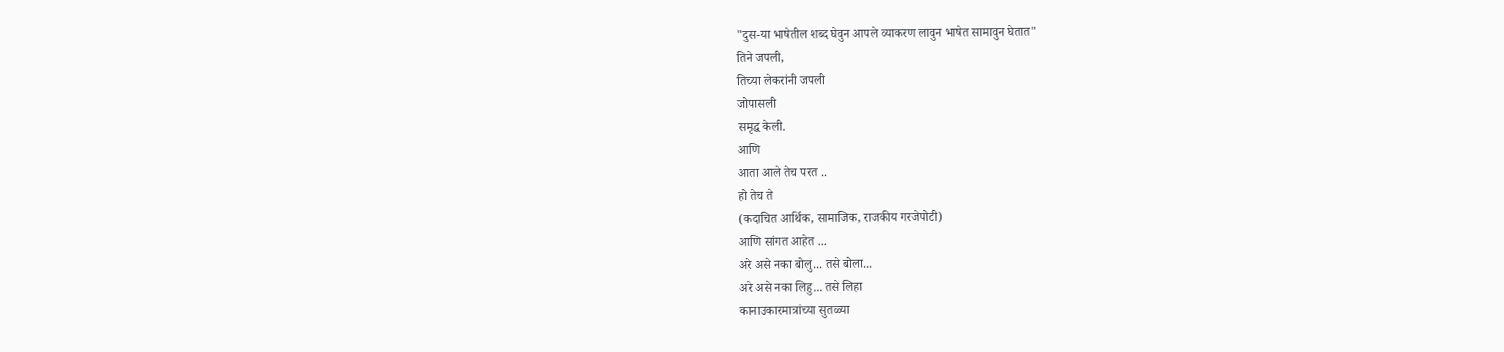"दुस-या भाषेतील शब्द घेवुन आपले व्याकरण लावुन भाषेत सामावुन घेतात"
तिने जपली,
तिच्या लेकरांनी जपली
जोपासली
समृद्ध केली.
आणि
आता आले तेच परत ..
हो तेच ते
(कदाचित आर्थिक, सामाजिक, राजकीय गरजेपोटी)
आणि सांगत आहेत ...
अरे असे नका बोलु... तसे बोला...
अरे असे नका लिहु... तसे लिहा
कानाउकारमात्रांच्या सुतळ्या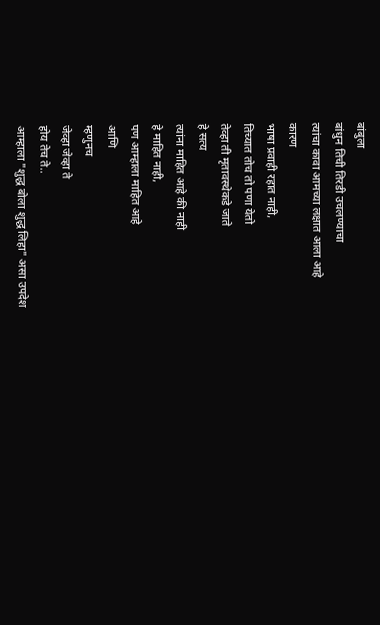बांबुला
बांधुन तिची तिरडी उचलण्याचा
त्यांचा कावा आमच्या लक्षात आला आहे
कारण
भाषा प्रवाही रहात नाही,
तिच्यात तोच तो पणा येतो
तेव्हा ती मृतावस्थेकडे जाते
हे सत्य
त्यांना माहित आहे की नाही
हे माहित नाही,
पण आम्हाला माहित आहे
आणि
म्हणुनच
जेव्हा जेव्हा ते
होय तेच ते..
आम्हाला "शुद्ध बोला शुद्ध लिहा" असा उपदेश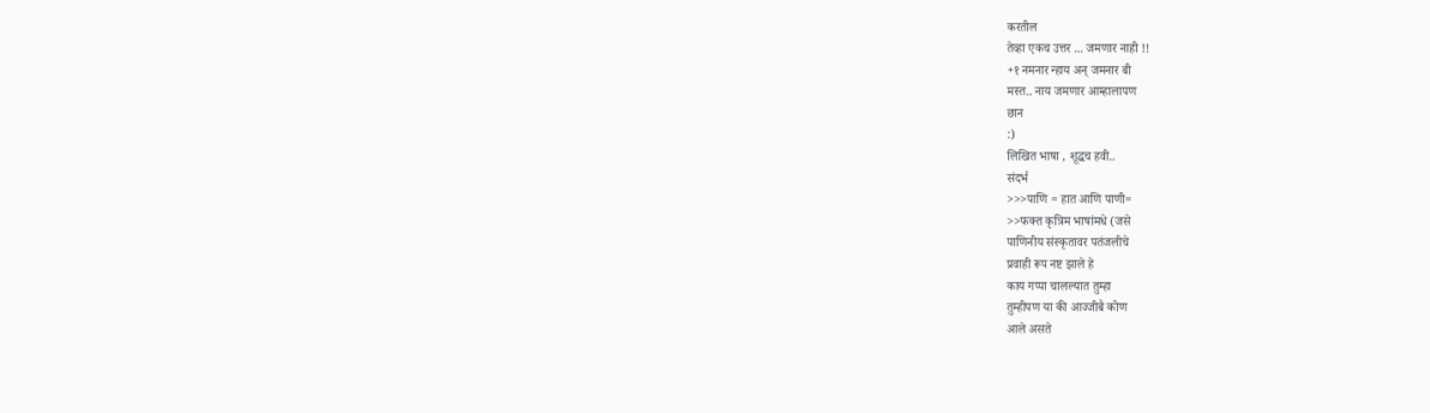करतील
तेव्हा एकच उत्तर ... जमणार नाही !!
+१ नमनार न्हाय अन् जमनार बी
मस्त.. नाय जमणार आम्हालापण
छान
:)
लिखित भाषा , शूद्धच हवी..
संदर्भ
>>>पाणि = हात आणि पाणी=
>>फक्त कृत्रिम भाषांमधे (जसे
पाणिनीय संस्कृतावर पतंजलीचे
प्रवाही रूप नष्ट झाले हे
काय गप्पा चालल्यात तुम्हा
तुम्हीपण या की आज्जीबै कोण
आले असते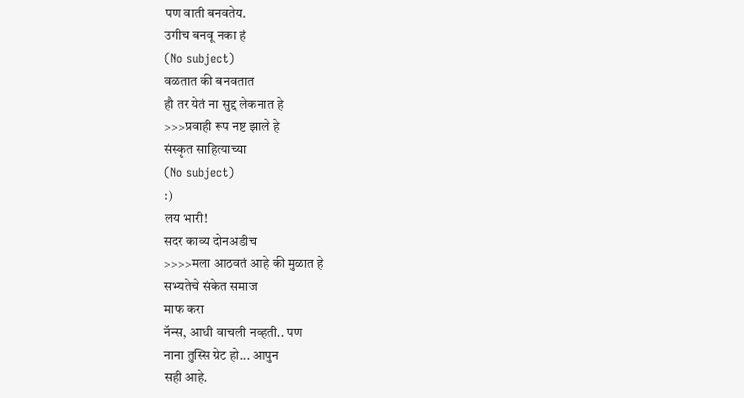पण वाती बनवतेय.
उगीच बनवू नका हं
(No subject)
वळतात की बनवतात
हौ तर येतं ना सुद्द लेकनात हे
>>>प्रवाही रूप नष्ट झाले हे
संस्कृत साहित्याच्या
(No subject)
:)
लय भारी!
सदर काव्य दोनअडीच
>>>>मला आठवतं आहे की मुळात हे
सभ्यतेचे संकेत समाज
माफ करा
नॅन्स, आधी वाचली नव्हती.. पण
नाना तुस्सि ग्रेट हो... आपुन
सही आहे.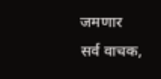जमणार
सर्व वाचक,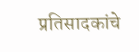प्रतिसादकांचे